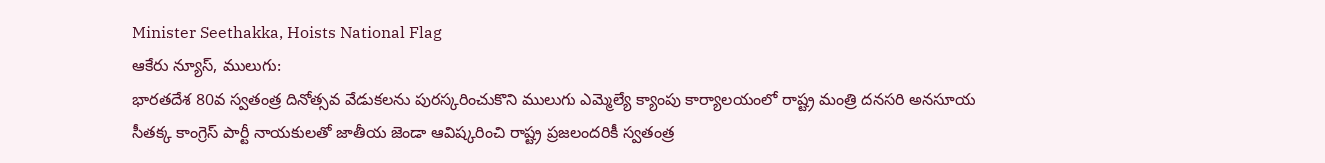Minister Seethakka, Hoists National Flag
ఆకేరు న్యూస్, ములుగు:
భారతదేశ 80వ స్వతంత్ర దినోత్సవ వేడుకలను పురస్కరించుకొని ములుగు ఎమ్మెల్యే క్యాంపు కార్యాలయంలో రాష్ట్ర మంత్రి దనసరి అనసూయ సీతక్క కాంగ్రెస్ పార్టీ నాయకులతో జాతీయ జెండా ఆవిష్కరించి రాష్ట్ర ప్రజలందరికీ స్వతంత్ర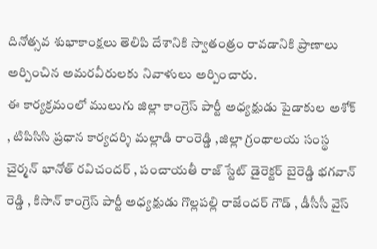దినోత్సవ శుభాకాంక్షలు తెలిపి దేశానికి స్వాతంత్రం రావడానికి ప్రాణాలు అర్పించిన అమరవీరులకు నివాళులు అర్పించారు.
ఈ కార్యక్రమంలో ములుగు జిల్లా కాంగ్రెస్ పార్టీ అధ్యక్షుడు పైడాకుల అశోక్ , టిపిసిసి ప్రధాన కార్యదర్శి మల్లాడి రాంరెడ్డి ,జిల్లా గ్రంథాలయ సంస్థ చైర్మన్ భానోత్ రవిచందర్ , పంచాయతీ రాజ్ స్టేట్ డైరెక్టర్ బైరెడ్డి భగవాన్ రెడ్డి , కిసాన్ కాంగ్రెస్ పార్టీ అధ్యక్షుడు గొల్లపల్లి రాజేందర్ గౌడ్ , డీసీసీ వైస్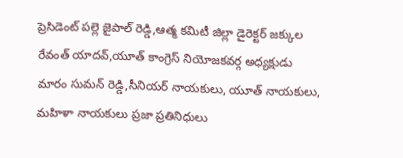ప్రెసిడెంట్ పల్లె జైపాల్ రెడ్డి,ఆత్మ కమిటీ జిల్లా డైరెక్టర్ జక్కుల రేవంత్ యాదవ్,యూత్ కాంగ్రెస్ నియోజకవర్గ అధ్యక్షుడు మారం సుమన్ రెడ్డి,సీనియర్ నాయకులు, యూత్ నాయకులు, మహిళా నాయకులు ప్రజా ప్రతినిధులు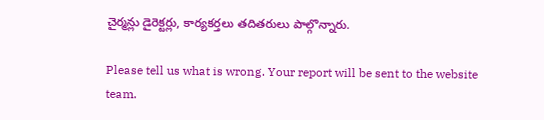చైర్మన్లు డైరెక్టర్లు, కార్యకర్తలు తదితరులు పాల్గొన్నారు.

Please tell us what is wrong. Your report will be sent to the website team.